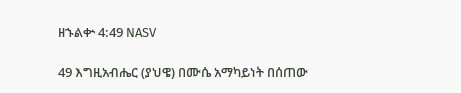ዘኁልቍ 4:49 NASV

49 እግዚአብሔር (ያህዌ) በሙሴ አማካይነት በሰጠው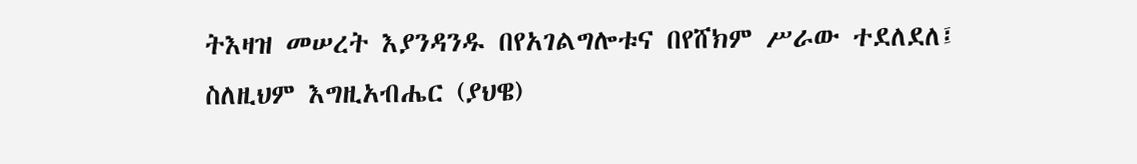ትእዛዝ መሠረት እያንዳንዱ በየአገልግሎቱና በየሸክም ሥራው ተደለደለ፤ ስለዚህም እግዚአብሔር (ያህዌ)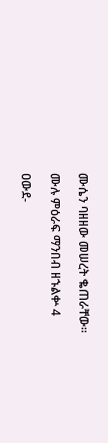ሙሴን ባዘዘው መሠረት ቈጠራቸው።

ሙሉ ምዕራፍ ማንበብ ዘኁልቍ 4

ዐውደ-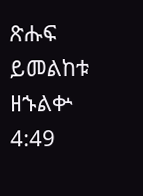ጽሑፍ ይመልከቱ ዘኁልቍ 4:49